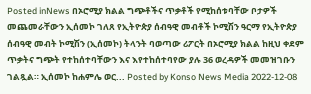Posted inNews በኦሮሚያ ክልል ግጭቶችና ጥቃቶች የሚከሰቱባቸው ቦታዎች መጨመራቸውን ኢሰመኮ ገለጸ የኢትዮጵያ ሰብዓዊ መብቶች ኮሚሽን ዓርማ የኢትዮጵያ ሰብዓዊ መብት ኮሚሽን (ኢሰመኮ) ትላንት ባወጣው ሪፖርት በኦሮሚያ ክልል ከዚህ ቀደም ጥቃትና ግጭት የተከሰተባቸውን እና እየተከሰተባየው ያሉ 36 ወረዳዎች መመዝገቡን ገልጿል። ኢሰመኮ ከሐምሌ ወር... Posted by Konso News Media 2022-12-08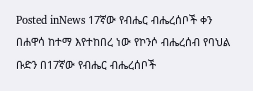Posted inNews 17ኛው የብሔር ብሔረሰቦች ቀን በሐዋሳ ከተማ እየተከበረ ነው የኮንሶ ብሔረሰብ የባህል ቡድን በ17ኛው የብሔር ብሔረሰቦች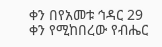ቀን በየአመቱ ኅዳር 29 ቀን የሚከበረው የብሔር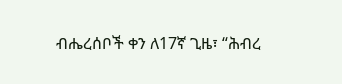ብሔረሰቦች ቀን ለ17ኛ ጊዜ፣ “ሕብረ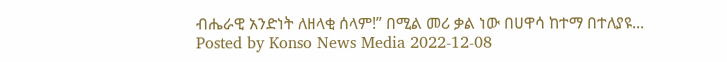ብሔራዊ አንድነት ለዘላቂ ሰላም!” በሚል መሪ ቃል ነው በሀዋሳ ከተማ በተለያዩ... Posted by Konso News Media 2022-12-08